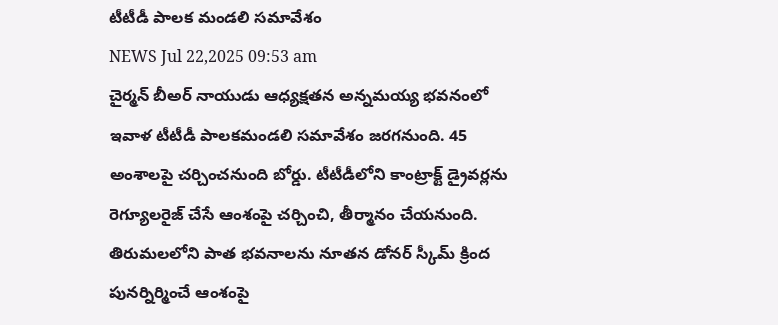టీటీడీ పాలక మండలి సమావేశం
NEWS Jul 22,2025 09:53 am
చైర్మన్ బీఅర్ నాయుడు ఆధ్యక్షతన అన్నమయ్య భవనంలో ఇవాళ టీటీడీ పాలకమండలి సమావేశం జరగనుంది. 45 అంశాలపై చర్చించనుంది బోర్డు. టీటీడీలోని కాంట్రాక్ట్ డ్రైవర్లను రెగ్యూలరైజ్ చేసే ఆంశంపై చర్చించి, తీర్మానం చేయనుంది. తిరుమలలోని పాత భవనాలను నూతన డోనర్ స్కీమ్ క్రింద పునర్నిర్మించే ఆంశంపై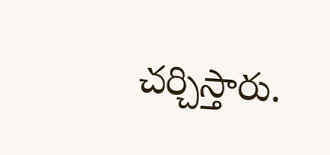చర్చిస్తారు.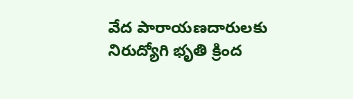వేద పారాయణదారులకు నిరుద్యోగి భృతి క్రింద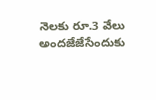నెలకు రూ.3 వేలు అందజేజేసేందుకు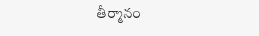తీర్మానం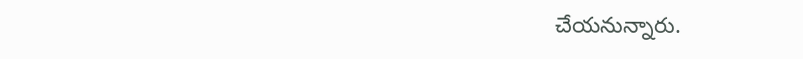చేయనున్నారు.